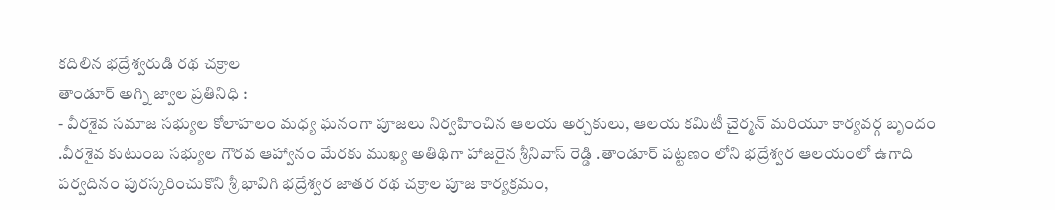కదిలిన భద్రేశ్వరుడి రథ చక్రాల
తాండూర్ అగ్ని జ్వాల ప్రతినిధి :
- వీరశైవ సమాజ సభ్యుల కోలాహలం మధ్య ఘనంగా పూజలు నిర్వహించిన ఆలయ అర్చకులు, ఆలయ కమిటీ చైర్మన్ మరియూ కార్యవర్గ బృందం .వీరశైవ కుటుంబ సభ్యుల గౌరవ ఆహ్వానం మేరకు ముఖ్య అతిథిగా హాజరైన శ్రీనివాస్ రెడ్డి .తాండూర్ పట్టణం లోని భద్రేశ్వర ఆలయంలో ఉగాది పర్వదినం పురస్కరించుకొని శ్రీ భావిగి భద్రేశ్వర జాతర రథ చక్రాల పూజ కార్యక్రమం,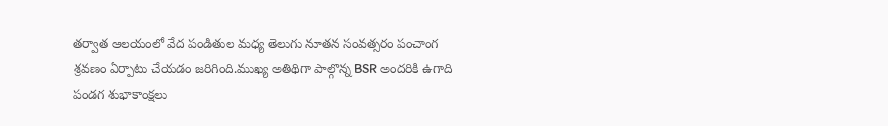తర్వాత ఆలయంలో వేద పండితుల మధ్య తెలుగు నూతన సంవత్సరం పంచాంగ శ్రవణం ఏర్పాటు చేయడం జరిగింది.ముఖ్య అతిథిగా పాల్గొన్న BSR అందరికి ఉగాది పండగ శుభాకాంక్షలు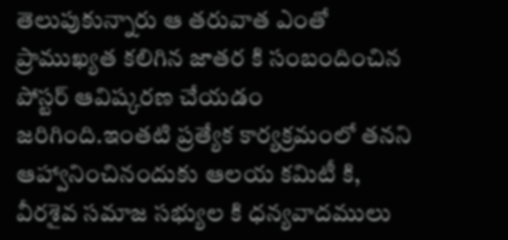తెలుపుకున్నారు ఆ తరువాత ఎంతో ప్రాముఖ్యత కలిగిన జాతర కి సంబందించిన పోస్టర్ ఆవిష్కరణ చేయడం జరిగింది.ఇంతటి ప్రత్యేక కార్యక్రమంలో తనని ఆహ్వానించినందుకు ఆలయ కమిటీ కి, వీరశైవ సమాజ సభ్యుల కి ధన్యవాదములు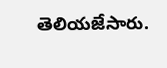తెలియజేసారు.